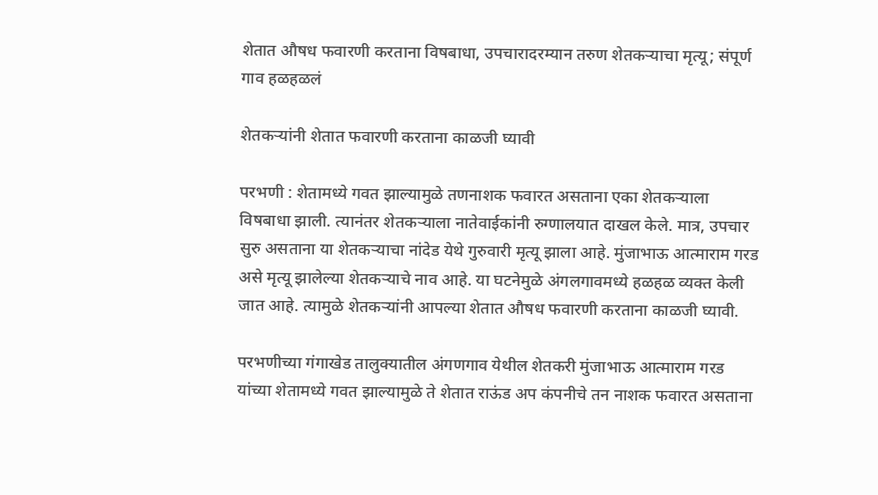शेतात औषध फवारणी करताना विषबाधा, उपचारादरम्यान तरुण शेतकऱ्याचा मृत्यू; संपूर्ण गाव हळहळलं

शेतकऱ्यांनी शेतात फवारणी करताना काळजी घ्यावी

परभणी : शेतामध्ये गवत झाल्यामुळे तणनाशक फवारत असताना एका शेतकऱ्याला विषबाधा झाली. त्यानंतर शेतकऱ्याला नातेवाईकांनी रुग्णालयात दाखल केले. मात्र, उपचार सुरु असताना या शेतकऱ्याचा नांदेड येथे गुरुवारी मृत्यू झाला आहे. मुंजाभाऊ आत्माराम गरड असे मृत्यू झालेल्या शेतकऱ्याचे नाव आहे. या घटनेमुळे अंगलगावमध्ये हळहळ व्यक्त केली जात आहे. त्यामुळे शेतकऱ्यांनी आपल्या शेतात औषध फवारणी करताना काळजी घ्यावी.

परभणीच्या गंगाखेड तालुक्यातील अंगणगाव येथील शेतकरी मुंजाभाऊ आत्माराम गरड यांच्या शेतामध्ये गवत झाल्यामुळे ते शेतात राऊंड अप कंपनीचे तन नाशक फवारत असताना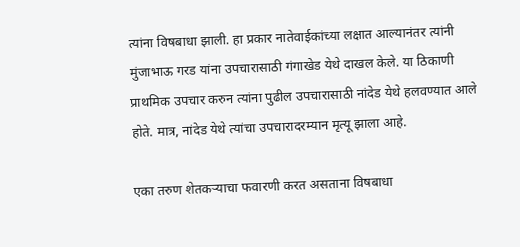त्यांना विषबाधा झाली. हा प्रकार नातेवाईकांच्या लक्षात आल्यानंतर त्यांनी मुंजाभाऊ गरड यांना उपचारासाठी गंगाखेड येथे दाखल केले. या ठिकाणी प्राथमिक उपचार करुन त्यांना पुढील उपचारासाठी नांदेड येथे हलवण्यात आले होते. मात्र, नांदेड येथे त्यांचा उपचारादरम्यान मृत्यू झाला आहे.

एका तरुण शेतकऱ्याचा फवारणी करत असताना विषबाधा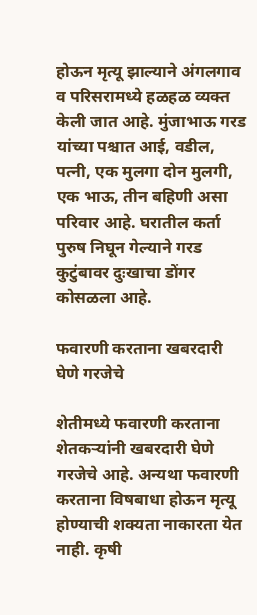होऊन मृत्यू झाल्याने अंगलगाव व परिसरामध्ये हळहळ व्यक्त केली जात आहे. मुंजाभाऊ गरड यांच्या पश्चात आई, वडील, पत्नी, एक मुलगा दोन मुलगी, एक भाऊ, तीन बहिणी असा परिवार आहे. घरातील कर्ता पुरुष निघून गेल्याने गरड कुटुंबावर दुःखाचा डोंगर कोसळला आहे.

फवारणी करताना खबरदारी घेणे गरजेचे

शेतीमध्ये फवारणी करताना शेतकऱ्यांनी खबरदारी घेणे गरजेचे आहे. अन्यथा फवारणी करताना विषबाधा होऊन मृत्यू होण्याची शक्यता नाकारता येत नाही. कृषी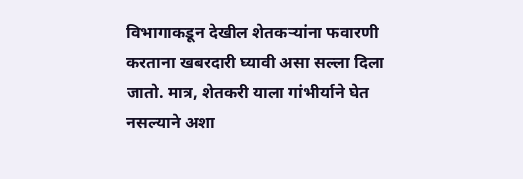विभागाकडून देखील शेतकऱ्यांना फवारणी करताना खबरदारी घ्यावी असा सल्ला दिला जातो. मात्र, शेतकरी याला गांभीर्याने घेत नसल्याने अशा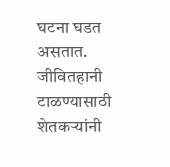घटना घडत असतात. जीवितहानी टाळण्यासाठी शेतकऱ्यांनी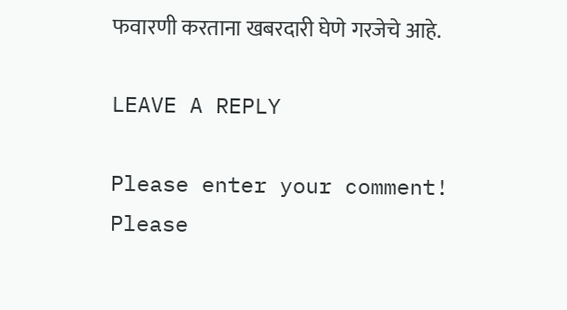फवारणी करताना खबरदारी घेणे गरजेचे आहे.

LEAVE A REPLY

Please enter your comment!
Please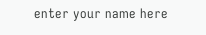enter your name here